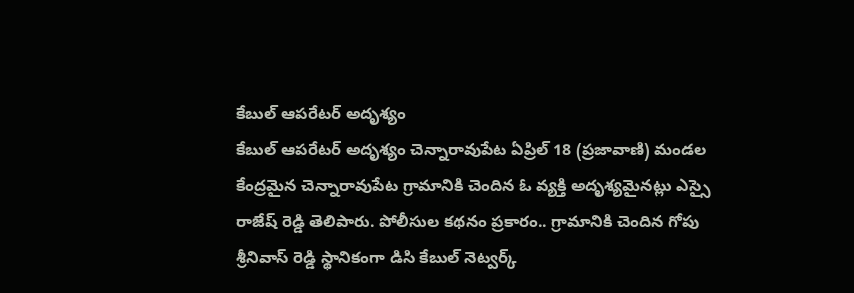కేబుల్ ఆపరేటర్ అదృశ్యం
కేబుల్ ఆపరేటర్ అదృశ్యం చెన్నారావుపేట ఏప్రిల్ 18 (ప్రజావాణి) మండల కేంద్రమైన చెన్నారావుపేట గ్రామానికి చెందిన ఓ వ్యక్తి అదృశ్యమైనట్లు ఎస్సై రాజేష్ రెడ్డి తెలిపారు. పోలీసుల కథనం ప్రకారం.. గ్రామానికి చెందిన గోపు శ్రీనివాస్ రెడ్డి స్థానికంగా డిసి కేబుల్ నెట్వర్క్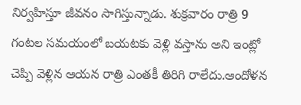నిర్వహిస్తూ జీవనం సాగిస్తున్నాడు. శుక్రవారం రాత్రి 9 గంటల సమయంలో బయటకు వెళ్లి వస్తాను అని ఇంట్లో చెప్పి వెళ్లిన ఆయన రాత్రి ఎంతకీ తిరిగి రాలేదు.ఆందోళన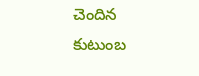చెందిన కుటుంబ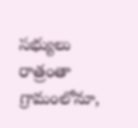సభ్యులు రాత్రంతా గ్రామంలోనూ,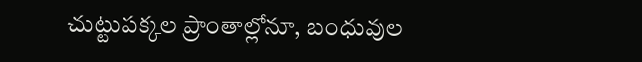చుట్టుపక్కల ప్రాంతాల్లోనూ, బంధువుల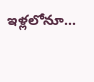ఇళ్లలోనూ...